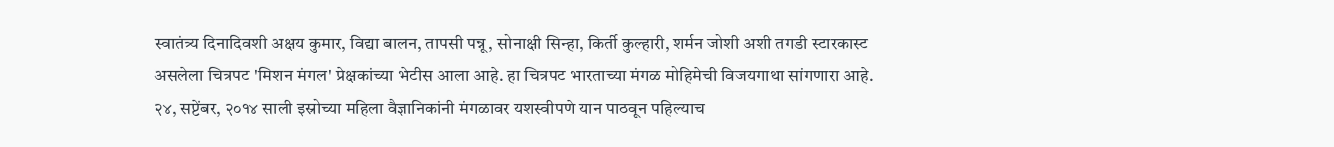स्वातंत्र्य दिनादिवशी अक्षय कुमार, विद्या बालन, तापसी पन्नू, सोनाक्षी सिन्हा, किर्ती कुल्हारी, शर्मन जोशी अशी तगडी स्टारकास्ट असलेला चित्रपट 'मिशन मंगल' प्रेक्षकांच्या भेटीस आला आहे. हा चित्रपट भारताच्या मंगळ मोहिमेची विजयगाथा सांगणारा आहे. २४, सप्टेंबर, २०१४ साली इस्रोच्या महिला वैज्ञानिकांनी मंगळावर यशस्वीपणे यान पाठवून पहिल्याच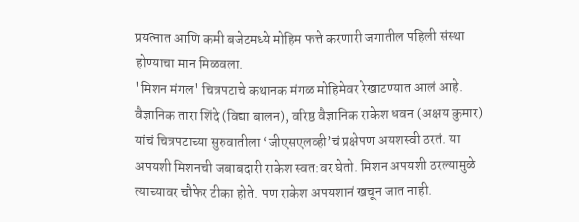प्रयत्नात आणि कमी बजेटमध्ये मोहिम फत्ते करणारी जगातील पहिली संस्था होण्याचा मान मिळवला.
'मिशन मंगल' चित्रपटाचे कथानक मंगळ मोहिमेवर रेखाटण्यात आलं आहे. वैज्ञानिक तारा शिंदे (विद्या बालन), वरिष्ठ वैज्ञानिक राकेश धवन (अक्षय कुमार) यांचं चित्रपटाच्या सुरुवातीला ‘जीएसएलव्ही’चं प्रक्षेपण अयशस्वी ठरतं. या अपयशी मिशनची जबाबदारी राकेश स्वत:वर घेतो. मिशन अपयशी ठरल्यामुळे त्याच्यावर चौफेर टीका होते. पण राकेश अपयशानं खचून जात नाही.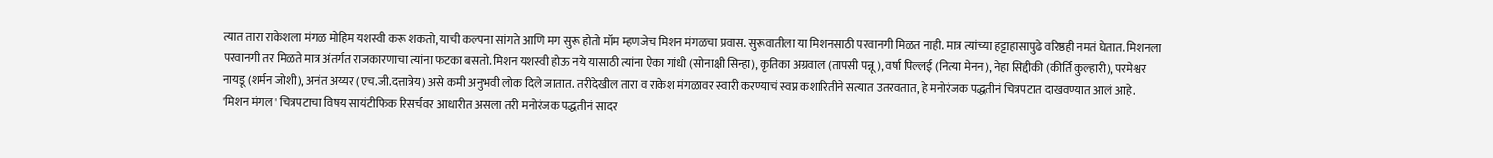त्यात तारा राकेशला मंगळ मोहिम यशस्वी करू शकतो, याची कल्पना सांगते आणि मग सुरू होतो मॉम म्हणजेच मिशन मंगळचा प्रवास. सुरूवातीला या मिशनसाठी परवानगी मिळत नाही. मात्र त्यांच्या हट्टाहासापुढे वरिष्ठही नमतं घेतात. मिशनला परवानगी तर मिळते मात्र अंतर्गत राजकारणाचा त्यांना फटका बसतो. मिशन यशस्वी होऊ नये यासाठी त्यांना ऐका गांधी (सोनाक्षी सिन्हा), कृतिका अग्रवाल (तापसी पन्नू), वर्षा पिल्लई (नित्या मेनन), नेहा सिद्दीकी (कीर्ति कुल्हारी), परमेश्वर नायडू (शर्मन जोशी), अनंत अय्यर (एच.जी.दत्तात्रेय) असे कमी अनुभवी लोक दिले जातात. तरीदेखील तारा व राकेश मंगळावर स्वारी करण्याचं स्वप्न कशारितीने सत्यात उतरवतात, हे मनोरंजक पद्धतीनं चित्रपटात दाखवण्यात आलं आहे.
'मिशन मंगल' चित्रपटाचा विषय सायंटीफिक रिसर्चवर आधारीत असला तरी मनोरंजक पद्धतीनं सादर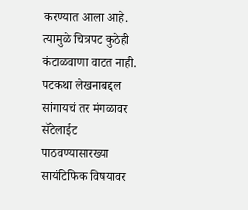करण्यात आला आहे. त्यामुळे चित्रपट कुठेही कंटाळवाणा वाटत नाही. पटकथा लेखनाबद्दल सांगायचं तर मंगळावर सॅटेलाईट पाठवण्यासारख्या सायंटिफिक विषयावर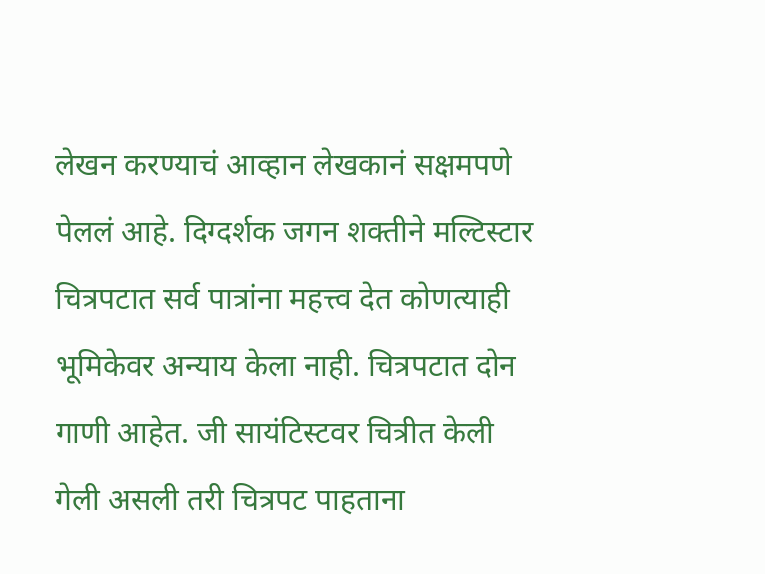लेखन करण्याचं आव्हान लेखकानं सक्षमपणे पेललं आहे. दिग्दर्शक जगन शक्तीने मल्टिस्टार चित्रपटात सर्व पात्रांना महत्त्व देत कोणत्याही भूमिकेवर अन्याय केला नाही. चित्रपटात दोन गाणी आहेत. जी सायंटिस्टवर चित्रीत केली गेली असली तरी चित्रपट पाहताना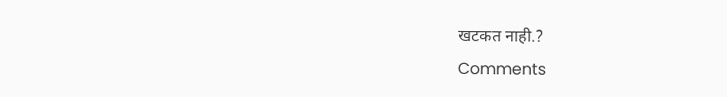खटकत नाही.?
Comments